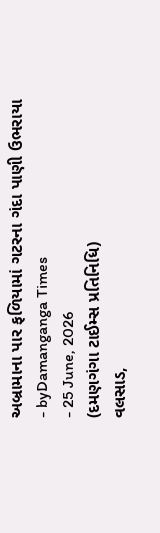અબ્રામાના પાર ફળિયામાં ગટરના ગંદા પાણી ઉભરાયા
- byDamanganga Times
- 25 June, 2026
(દમણગંગા ટાઈમ્સ પ્રતિનિધિ)
વલસાડ,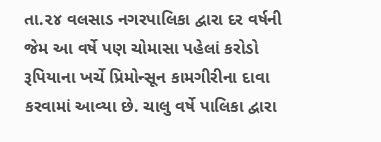તા.૨૪ વલસાડ નગરપાલિકા દ્વારા દર વર્ષની જેમ આ વર્ષે પણ ચોમાસા પહેલાં કરોડો રૂપિયાના ખર્ચે પ્રિમોન્સૂન કામગીરીના દાવા કરવામાં આવ્યા છે. ચાલુ વર્ષે પાલિકા દ્વારા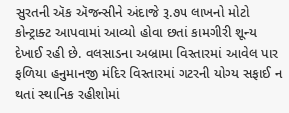સુરતની ઍક ઍજન્સીને અંદાજે રૂ.૭૫ લાખનો મોટો કોન્ટ્રાક્ટ આપવામાં આવ્યો હોવા છતાં કામગીરી શૂન્ય દેખાઈ રહી છે. વલસાડના અબ્રામા વિસ્તારમાં આવેલ પાર ફળિયા હનુમાનજી મંદિર વિસ્તારમાં ગટરની યોગ્ય સફાઈ ન થતાં સ્થાનિક રહીશોમાં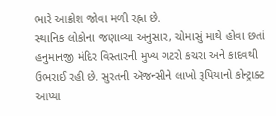ભારે આક્રોશ જોવા મળી રહ્ના છે.
સ્થાનિક લોકોના જણાવ્યા અનુસાર, ચોમાસું માથે હોવા છતાં હનુમાનજી મંદિર વિસ્તારની મુખ્ય ગટરો કચરા અને કાદવથી ઉભરાઈ રહી છે. સુરતની ઍજન્સીને લાખો રૂપિયાનો કોન્ટ્રાક્ટ આપ્યા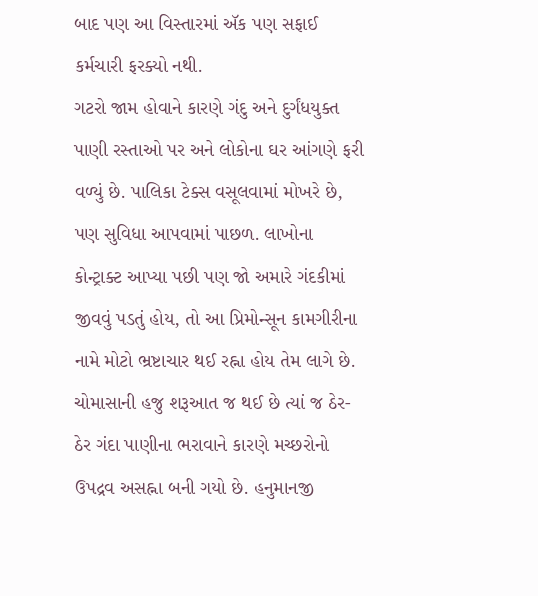બાદ પણ આ વિસ્તારમાં ઍક પણ સફાઈ કર્મચારી ફરક્યો નથી.
ગટરો જામ હોવાને કારણે ગંદુ અને દુર્ગંધયુક્ત પાણી રસ્તાઓ પર અને લોકોના ઘર આંગણે ફરી વળ્યું છે. પાલિકા ટેક્સ વસૂલવામાં મોખરે છે, પણ સુવિધા આપવામાં પાછળ. લાખોના કોન્ટ્રાક્ટ આપ્યા પછી પણ જો અમારે ગંદકીમાં જીવવું પડતું હોય, તો આ પ્રિમોન્સૂન કામગીરીના નામે મોટો ભ્રષ્ટાચાર થઈ રહ્ના હોય તેમ લાગે છે.
ચોમાસાની હજુ શરૂઆત જ થઈ છે ત્યાં જ ઠેર-ઠેર ગંદા પાણીના ભરાવાને કારણે મચ્છરોનો ઉપદ્રવ અસહ્ના બની ગયો છે. હનુમાનજી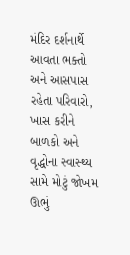મંદિર દર્શનાર્થે આવતા ભક્તો અને આસપાસ રહેતા પરિવારો, ખાસ કરીને બાળકો અને વૃદ્ધોના સ્વાસ્થ્ય સામે મોટું જોખમ ઊભું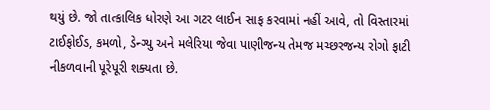થયું છે. જો તાત્કાલિક ધોરણે આ ગટર લાઈન સાફ કરવામાં નહીં આવે, તો વિસ્તારમાં ટાઈફોઈડ, કમળો, ડેન્ગ્યુ અને મલેરિયા જેવા પાણીજન્ય તેમજ મચ્છરજન્ય રોગો ફાટી નીકળવાની પૂરેપૂરી શક્યતા છે.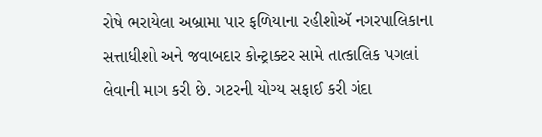રોષે ભરાયેલા અબ્રામા પાર ફળિયાના રહીશોઍ નગરપાલિકાના સત્તાધીશો અને જવાબદાર કોન્ટ્રાક્ટર સામે તાત્કાલિક પગલાં લેવાની માગ કરી છે. ગટરની યોગ્ય સફાઈ કરી ગંદા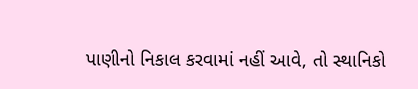પાણીનો નિકાલ કરવામાં નહીં આવે, તો સ્થાનિકો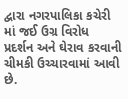દ્વારા નગરપાલિકા કચેરી માં જઈ ઉગ્ર વિરોધ પ્રદર્શન અને ઘેરાવ કરવાની ચીમકી ઉચ્ચારવામાં આવી છે.